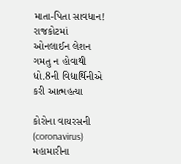માતા-પિતા સાવધાન! રાજકોટમાં ઓનલાઈન લેશન ગમતુ ન હોવાથી ધો.8ની વિદ્યાર્થિનીએ કરી આત્મહત્યા

કોરોના વાયરસની (coronavirus) મહામારીના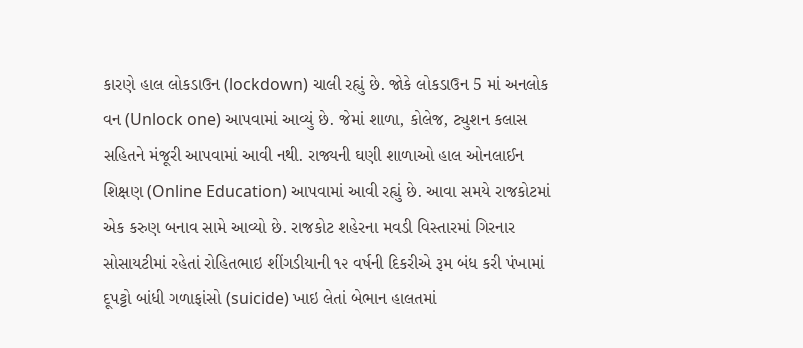કારણે હાલ લોકડાઉન (lockdown) ચાલી રહ્યું છે. જોકે લોકડાઉન 5 માં અનલોક વન (Unlock one) આપવામાં આવ્યું છે. જેમાં શાળા, કોલેજ, ટ્યુશન કલાસ સહિતને મંજૂરી આપવામાં આવી નથી. રાજ્યની ઘણી શાળાઓ હાલ ઓનલાઈન શિક્ષણ (Online Education) આપવામાં આવી રહ્યું છે. આવા સમયે રાજકોટમાં એક કરુણ બનાવ સામે આવ્યો છે. રાજકોટ શહેરના મવડી વિસ્તારમાં ગિરનાર સોસાયટીમાં રહેતાં રોહિતભાઇ શીંગડીયાની ૧૨ વર્ષની દિકરીએ રૂમ બંધ કરી પંખામાં દૂપટ્ટો બાંધી ગળાફાંસો (suicide) ખાઇ લેતાં બેભાન હાલતમાં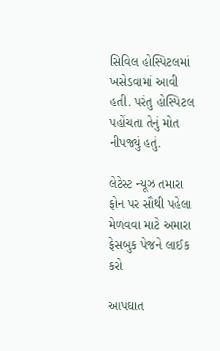સિવિલ હોસ્પિટલમાં ખસેડવામાં આવી હતી. પરંતુ હોસ્પિટલ પહોંચતા તેનું મોત નીપજ્યું હતું.

લેટેસ્ટ ન્યૂઝ તમારા ફોન પર સૌથી પહેલા મેળવવા માટે અમારા ફેસબુક પેજને લાઈક કરો

આપઘાત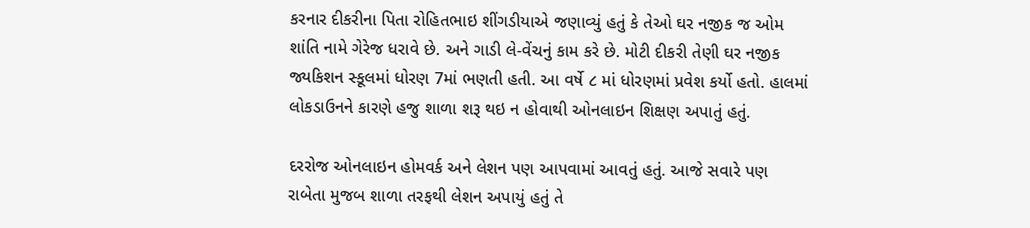કરનાર દીકરીના પિતા રોહિતભાઇ શીંગડીયાએ જણાવ્યું હતું કે તેઓ ઘર નજીક જ ઓમ શાંતિ નામે ગેરેજ ધરાવે છે. અને ગાડી લે-વેંચનું કામ કરે છે. મોટી દીકરી તેણી ઘર નજીક જ્યકિશન સ્કૂલમાં ધોરણ 7માં ભણતી હતી. આ વર્ષે ૮ માં ધોરણમાં પ્રવેશ કર્યો હતો. હાલમાં લોકડાઉનને કારણે હજુ શાળા શરૂ થઇ ન હોવાથી ઓનલાઇન શિક્ષણ અપાતું હતું.

દરરોજ ઓનલાઇન હોમવર્ક અને લેશન પણ આપવામાં આવતું હતું. આજે સવારે પણ રાબેતા મુજબ શાળા તરફથી લેશન અપાયું હતું તે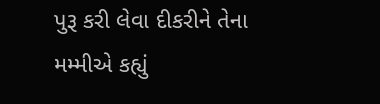પુરૂ કરી લેવા દીકરીને તેના મમ્મીએ કહ્યું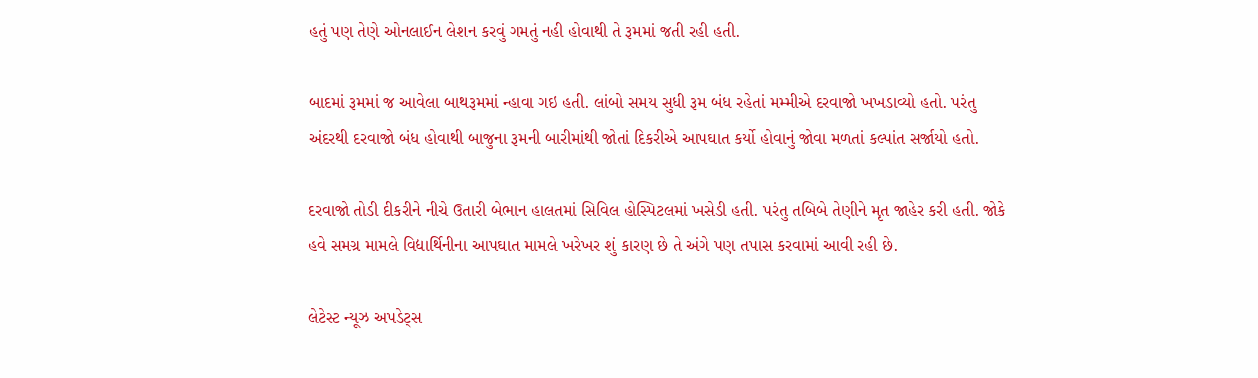હતું પણ તેણે ઓનલાઈન લેશન કરવું ગમતું નહી હોવાથી તે રૂમમાં જતી રહી હતી.

બાદમાં રૂમમાં જ આવેલા બાથરૂમમાં ન્હાવા ગઇ હતી. લાંબો સમય સુધી રૂમ બંધ રહેતાં મમ્મીએ દરવાજો ખખડાવ્યો હતો. પરંતુ અંદરથી દરવાજો બંધ હોવાથી બાજુના રૂમની બારીમાંથી જોતાં દિકરીએ આપઘાત કર્યો હોવાનું જોવા મળતાં કલ્પાંત સર્જાયો હતો.

દરવાજો તોડી દીકરીને નીચે ઉતારી બેભાન હાલતમાં સિવિલ હોસ્પિટલમાં ખસેડી હતી. પરંતુ તબિબે તેણીને મૃત જાહેર કરી હતી. જોકે હવે સમગ્ર મામલે વિદ્યાર્થિનીના આપઘાત મામલે ખરેખર શું કારણ છે તે અંગે પણ તપાસ કરવામાં આવી રહી છે.

લેટેસ્ટ ન્યૂઝ અપડેટ્સ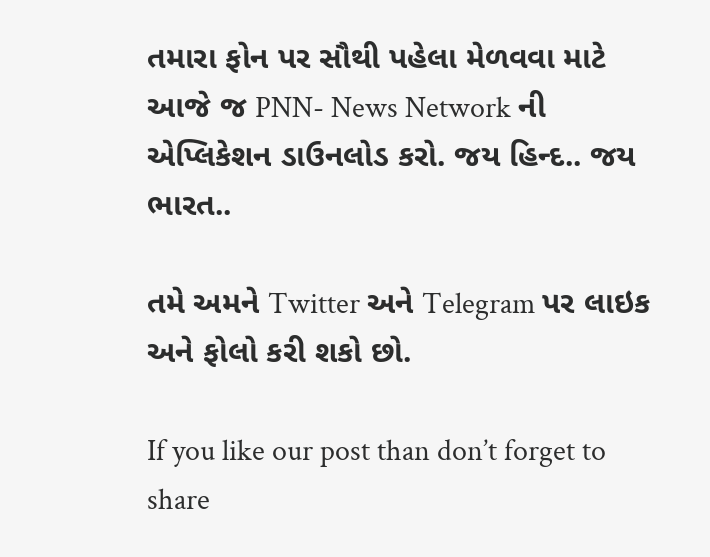તમારા ફોન પર સૌથી પહેલા મેળવવા માટે આજે જ PNN- News Network ની એપ્લિકેશન ડાઉનલોડ કરો. જય હિન્દ.. જય ભારત..

તમે અમને Twitter અને Telegram પર લાઇક અને ફોલો કરી શકો છો.

If you like our post than don’t forget to share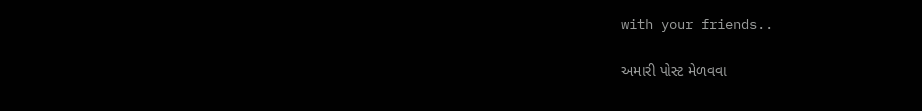with your friends..

અમારી પોસ્ટ મેળવવા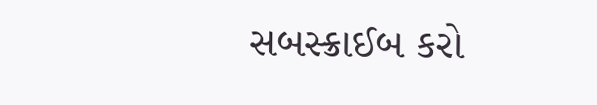સબસ્ક્રાઈબ કરો